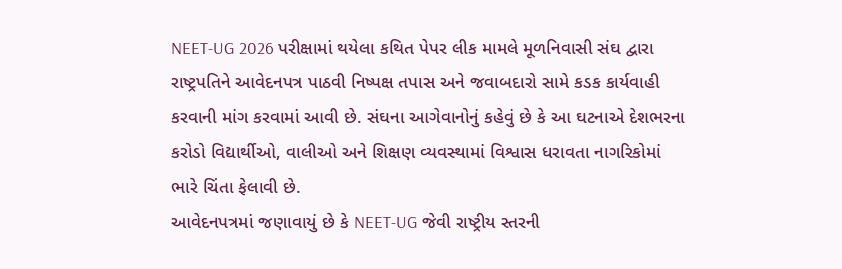NEET-UG 2026 પરીક્ષામાં થયેલા કથિત પેપર લીક મામલે મૂળનિવાસી સંઘ દ્વારા રાષ્ટ્રપતિને આવેદનપત્ર પાઠવી નિષ્પક્ષ તપાસ અને જવાબદારો સામે કડક કાર્યવાહી કરવાની માંગ કરવામાં આવી છે. સંઘના આગેવાનોનું કહેવું છે કે આ ઘટનાએ દેશભરના કરોડો વિદ્યાર્થીઓ, વાલીઓ અને શિક્ષણ વ્યવસ્થામાં વિશ્વાસ ધરાવતા નાગરિકોમાં ભારે ચિંતા ફેલાવી છે.
આવેદનપત્રમાં જણાવાયું છે કે NEET-UG જેવી રાષ્ટ્રીય સ્તરની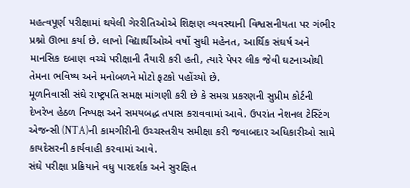મહત્વપૂર્ણ પરીક્ષામાં થયેલી ગેરરીતિઓએ શિક્ષણ વ્યવસ્થાની વિશ્વસનીયતા પર ગંભીર પ્રશ્નો ઊભા કર્યા છે. લાખો વિદ્યાર્થીઓએ વર્ષો સુધી મહેનત, આર્થિક સંઘર્ષ અને માનસિક દબાણ વચ્ચે પરીક્ષાની તૈયારી કરી હતી, ત્યારે પેપર લીક જેવી ઘટનાઓથી તેમના ભવિષ્ય અને મનોબળને મોટો ફટકો પહોંચ્યો છે.
મૂળનિવાસી સંઘે રાષ્ટ્રપતિ સમક્ષ માંગણી કરી છે કે સમગ્ર પ્રકરણની સુપ્રીમ કોર્ટની દેખરેખ હેઠળ નિષ્પક્ષ અને સમયબદ્ધ તપાસ કરાવવામાં આવે. ઉપરાંત નેશનલ ટેસ્ટિંગ એજન્સી (NTA)ની કામગીરીની ઉચ્ચસ્તરીય સમીક્ષા કરી જવાબદાર અધિકારીઓ સામે કાયદેસરની કાર્યવાહી કરવામાં આવે.
સંઘે પરીક્ષા પ્રક્રિયાને વધુ પારદર્શક અને સુરક્ષિત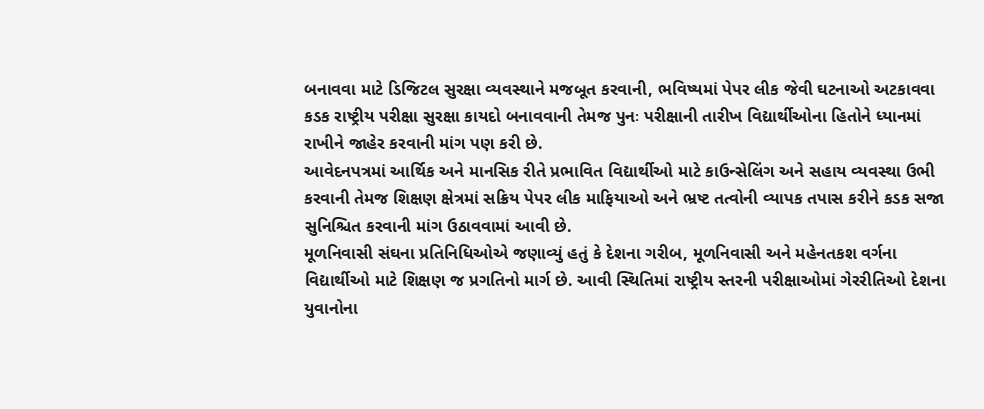બનાવવા માટે ડિજિટલ સુરક્ષા વ્યવસ્થાને મજબૂત કરવાની, ભવિષ્યમાં પેપર લીક જેવી ઘટનાઓ અટકાવવા કડક રાષ્ટ્રીય પરીક્ષા સુરક્ષા કાયદો બનાવવાની તેમજ પુનઃ પરીક્ષાની તારીખ વિદ્યાર્થીઓના હિતોને ધ્યાનમાં રાખીને જાહેર કરવાની માંગ પણ કરી છે.
આવેદનપત્રમાં આર્થિક અને માનસિક રીતે પ્રભાવિત વિદ્યાર્થીઓ માટે કાઉન્સેલિંગ અને સહાય વ્યવસ્થા ઉભી કરવાની તેમજ શિક્ષણ ક્ષેત્રમાં સક્રિય પેપર લીક માફિયાઓ અને ભ્રષ્ટ તત્વોની વ્યાપક તપાસ કરીને કડક સજા સુનિશ્ચિત કરવાની માંગ ઉઠાવવામાં આવી છે.
મૂળનિવાસી સંઘના પ્રતિનિધિઓએ જણાવ્યું હતું કે દેશના ગરીબ, મૂળનિવાસી અને મહેનતકશ વર્ગના વિદ્યાર્થીઓ માટે શિક્ષણ જ પ્રગતિનો માર્ગ છે. આવી સ્થિતિમાં રાષ્ટ્રીય સ્તરની પરીક્ષાઓમાં ગેરરીતિઓ દેશના યુવાનોના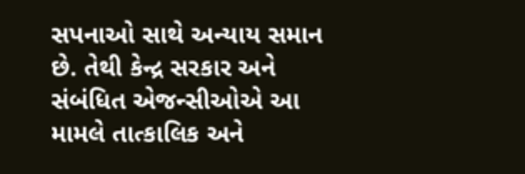સપનાઓ સાથે અન્યાય સમાન છે. તેથી કેન્દ્ર સરકાર અને સંબંધિત એજન્સીઓએ આ મામલે તાત્કાલિક અને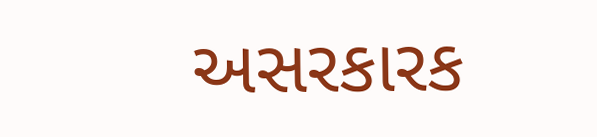અસરકારક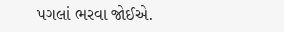પગલાં ભરવા જોઈએ.